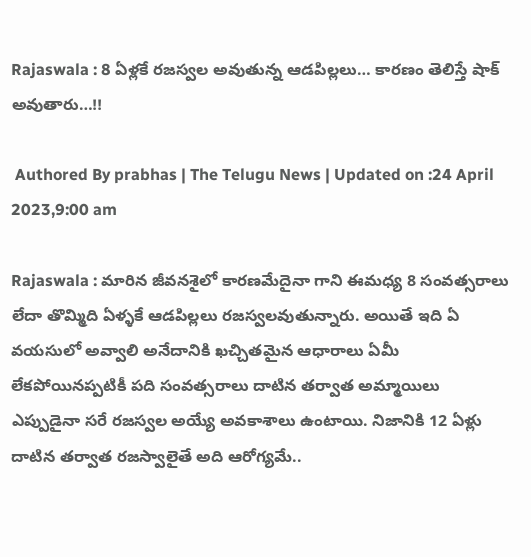Rajaswala : 8 ఏళ్లకే రజస్వల అవుతున్న ఆడపిల్లలు… కారణం తెలిస్తే షాక్ అవుతారు…!!

 Authored By prabhas | The Telugu News | Updated on :24 April 2023,9:00 am

Rajaswala : మారిన జీవనశైలో కారణమేదైనా గాని ఈమధ్య 8 సంవత్సరాలు లేదా తొమ్మిది ఏళ్ళకే ఆడపిల్లలు రజస్వలవుతున్నారు. అయితే ఇది ఏ వయసులో అవ్వాలి అనేదానికి ఖచ్చితమైన ఆధారాలు ఏమీ లేకపోయినప్పటికీ పది సంవత్సరాలు దాటిన తర్వాత అమ్మాయిలు ఎప్పుడైనా సరే రజస్వల అయ్యే అవకాశాలు ఉంటాయి. నిజానికి 12 ఏళ్లు దాటిన తర్వాత రజస్వాలైతే అది ఆరోగ్యమే..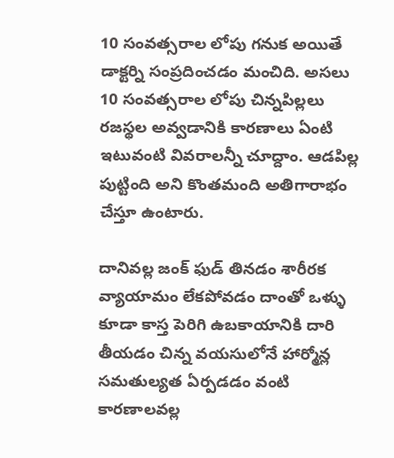10 సంవత్సరాల లోపు గనుక అయితే డాక్టర్ని సంప్రదించడం మంచిది. అసలు 10 సంవత్సరాల లోపు చిన్నపిల్లలు రజస్థల అవ్వడానికి కారణాలు ఏంటి ఇటువంటి వివరాలన్నీ చూద్దాం. ఆడపిల్ల పుట్టింది అని కొంతమంది అతిగారాభం చేస్తూ ఉంటారు.

దానివల్ల జంక్ ఫుడ్ తినడం శారీరక వ్యాయామం లేకపోవడం దాంతో ఒళ్ళు కూడా కాస్త పెరిగి ఉబకాయానికి దారి తీయడం చిన్న వయసులోనే హార్మోన్ల సమతుల్యత ఏర్పడడం వంటి కారణాలవల్ల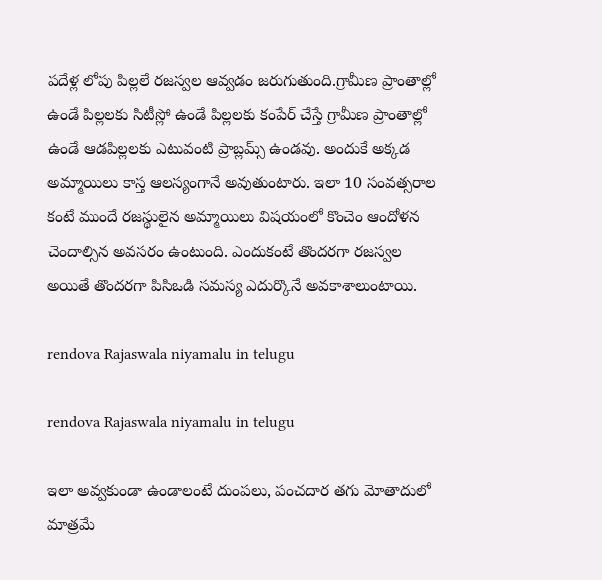పదేళ్ల లోపు పిల్లలే రజస్వల ఆవ్వడం జరుగుతుంది.గ్రామీణ ప్రాంతాల్లో ఉండే పిల్లలకు సిటీస్లో ఉండే పిల్లలకు కంపేర్ చేస్తే గ్రామీణ ప్రాంతాల్లో ఉండే ఆడపిల్లలకు ఎటువంటి ప్రాబ్లమ్స్ ఉండవు. అందుకే అక్కడ అమ్మాయిలు కాస్త ఆలస్యంగానే అవుతుంటారు. ఇలా 10 సంవత్సరాల కంటే ముందే రజస్థులైన అమ్మాయిలు విషయంలో కొంచెం ఆందోళన చెందాల్సిన అవసరం ఉంటుంది. ఎందుకంటే తొందరగా రజస్వల అయితే తొందరగా పిసిఒడి సమస్య ఎదుర్కొనే అవకాశాలుంటాయి.

rendova Rajaswala niyamalu in telugu

rendova Rajaswala niyamalu in telugu

ఇలా అవ్వకుండా ఉండాలంటే దుంపలు, పంచదార తగు మోతాదులో మాత్రమే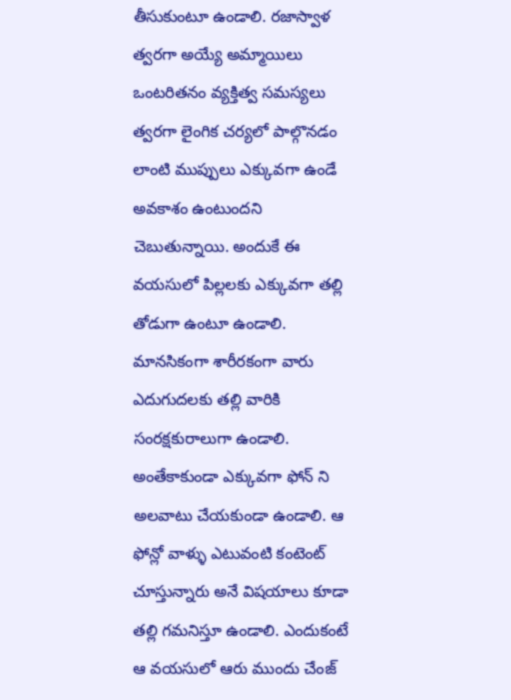తీసుకుంటూ ఉండాలి. రజాస్వాళ త్వరగా అయ్యే అమ్మాయిలు ఒంటరితనం వ్యక్తిత్వ సమస్యలు త్వరగా లైంగిక చర్యలో పాల్గొనడం లాంటి ముప్పులు ఎక్కువగా ఉండే అవకాశం ఉంటుందని చెబుతున్నాయి. అందుకే ఈ వయసులో పిల్లలకు ఎక్కువగా తల్లి తోడుగా ఉంటూ ఉండాలి. మానసికంగా శారీరకంగా వారు ఎదుగుదలకు తల్లి వారికి సంరక్షకురాలుగా ఉండాలి. అంతేకాకుండా ఎక్కువగా ఫోన్ ని అలవాటు చేయకుండా ఉండాలి. ఆ ఫోన్లో వాళ్ళు ఎటువంటి కంటెంట్ చూస్తున్నారు అనే విషయాలు కూడా తల్లి గమనిస్తూ ఉండాలి. ఎందుకంటే ఆ వయసులో ఆరు ముందు చేంజ్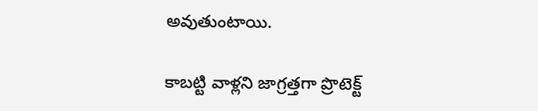అవుతుంటాయి.

కాబట్టి వాళ్లని జాగ్రత్తగా ప్రొటెక్ట్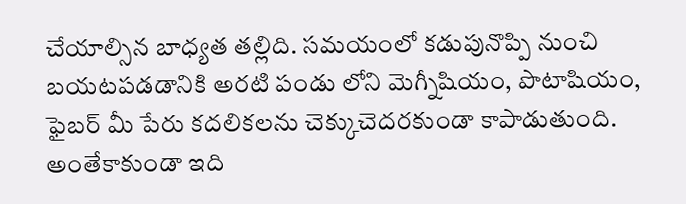చేయాల్సిన బాధ్యత తల్లిది. సమయంలో కడుపునొప్పి నుంచి బయటపడడానికి అరటి పండు లోని మెగ్నీషియం, పొటాషియం, ఫైబర్ మీ పేరు కదలికలను చెక్కుచెదరకుండా కాపాడుతుంది. అంతేకాకుండా ఇది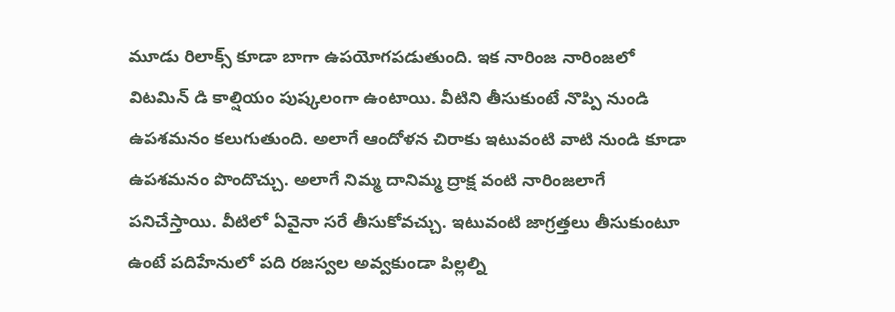మూడు రిలాక్స్ కూడా బాగా ఉపయోగపడుతుంది. ఇక నారింజ నారింజలో విటమిన్ డి కాల్షియం పుష్కలంగా ఉంటాయి. వీటిని తీసుకుంటే నొప్పి నుండి ఉపశమనం కలుగుతుంది. అలాగే ఆందోళన చిరాకు ఇటువంటి వాటి నుండి కూడా ఉపశమనం పొందొచ్చు. అలాగే నిమ్మ దానిమ్మ ద్రాక్ష వంటి నారింజలాగే పనిచేస్తాయి. వీటిలో ఏవైనా సరే తీసుకోవచ్చు. ఇటువంటి జాగ్రత్తలు తీసుకుంటూ ఉంటే పదిహేనులో పది రజస్వల అవ్వకుండా పిల్లల్ని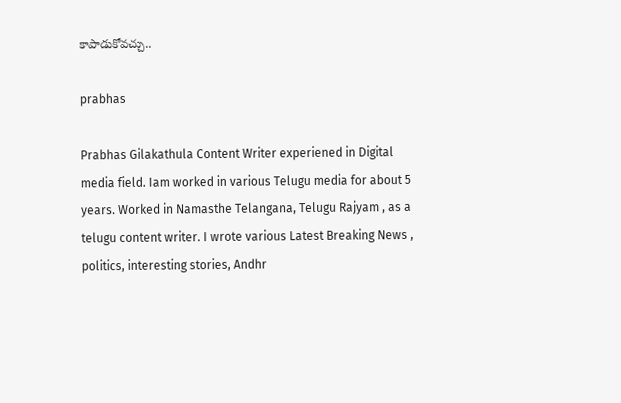కాపాడుకోవచ్చు..

prabhas

Prabhas Gilakathula Content Writer experiened in Digital media field. Iam worked in various Telugu media for about 5 years. Worked in Namasthe Telangana, Telugu Rajyam , as a telugu content writer. I wrote various Latest Breaking News , politics, interesting stories, Andhr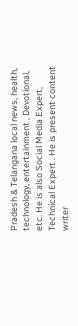Pradesh & Telangana local news, health, technology, entertainment , Devotional, etc. He is also Social Media Expert, Technical Expert . He is present content writer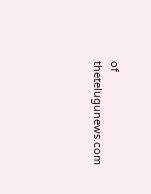of thetelugunews.com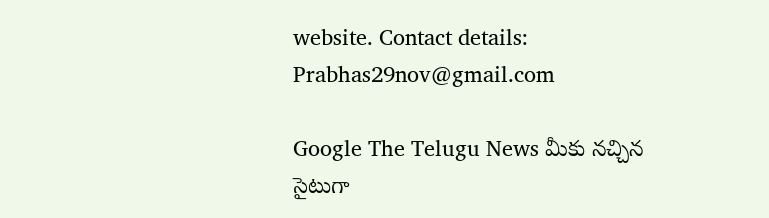website. Contact details: Prabhas29nov@gmail.com

Google The Telugu News మీకు నచ్చిన సైటుగా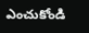ఎంచుకోండి